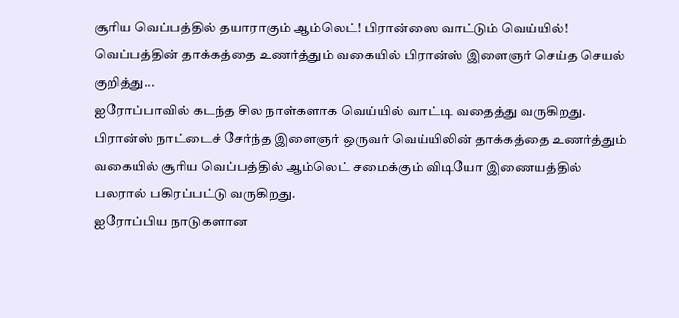சூரிய வெப்பத்தில் தயாராகும் ஆம்லெட்! பிரான்ஸை வாட்டும் வெய்யில்!
வெப்பத்தின் தாக்கத்தை உணர்த்தும் வகையில் பிரான்ஸ் இளைஞர் செய்த செயல் குறித்து...
ஐரோப்பாவில் கடந்த சில நாள்களாக வெய்யில் வாட்டி வதைத்து வருகிறது.
பிரான்ஸ் நாட்டைச் சேர்ந்த இளைஞர் ஒருவர் வெய்யிலின் தாக்கத்தை உணர்த்தும் வகையில் சூரிய வெப்பத்தில் ஆம்லெட் சமைக்கும் விடியோ இணையத்தில் பலரால் பகிரப்பட்டு வருகிறது.
ஐரோப்பிய நாடுகளான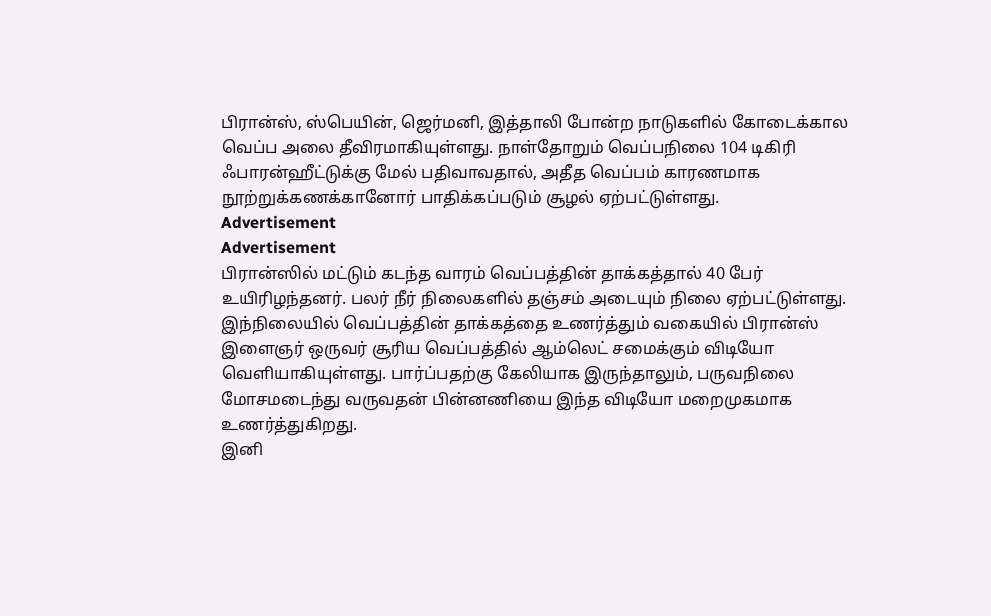பிரான்ஸ், ஸ்பெயின், ஜெர்மனி, இத்தாலி போன்ற நாடுகளில் கோடைக்கால வெப்ப அலை தீவிரமாகியுள்ளது. நாள்தோறும் வெப்பநிலை 104 டிகிரி ஃபாரன்ஹீட்டுக்கு மேல் பதிவாவதால், அதீத வெப்பம் காரணமாக நூற்றுக்கணக்கானோர் பாதிக்கப்படும் சூழல் ஏற்பட்டுள்ளது.
Advertisement
Advertisement
பிரான்ஸில் மட்டும் கடந்த வாரம் வெப்பத்தின் தாக்கத்தால் 40 பேர் உயிரிழந்தனர். பலர் நீர் நிலைகளில் தஞ்சம் அடையும் நிலை ஏற்பட்டுள்ளது.
இந்நிலையில் வெப்பத்தின் தாக்கத்தை உணர்த்தும் வகையில் பிரான்ஸ் இளைஞர் ஒருவர் சூரிய வெப்பத்தில் ஆம்லெட் சமைக்கும் விடியோ வெளியாகியுள்ளது. பார்ப்பதற்கு கேலியாக இருந்தாலும், பருவநிலை மோசமடைந்து வருவதன் பின்னணியை இந்த விடியோ மறைமுகமாக உணர்த்துகிறது.
இனி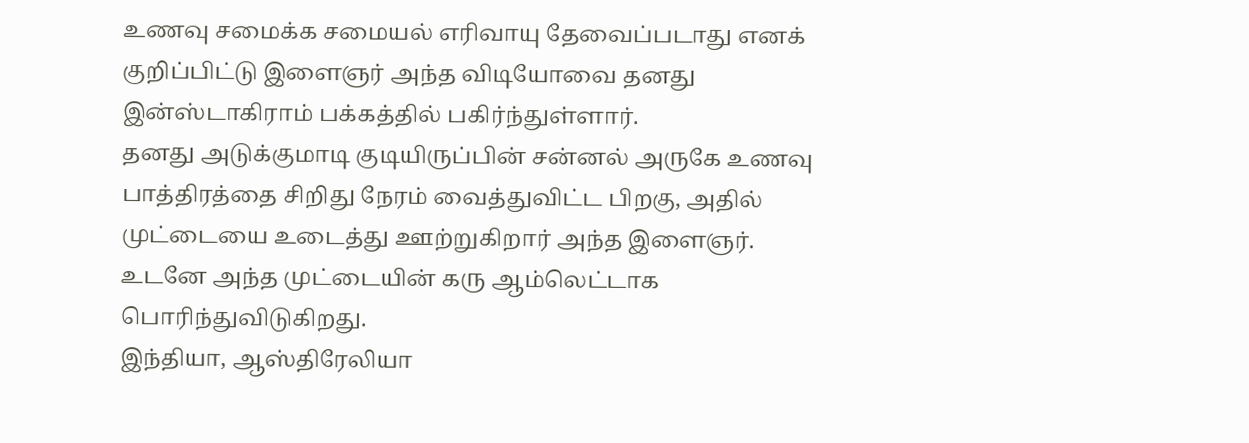உணவு சமைக்க சமையல் எரிவாயு தேவைப்படாது எனக் குறிப்பிட்டு இளைஞர் அந்த விடியோவை தனது இன்ஸ்டாகிராம் பக்கத்தில் பகிர்ந்துள்ளார்.
தனது அடுக்குமாடி குடியிருப்பின் சன்னல் அருகே உணவு பாத்திரத்தை சிறிது நேரம் வைத்துவிட்ட பிறகு, அதில் முட்டையை உடைத்து ஊற்றுகிறார் அந்த இளைஞர். உடனே அந்த முட்டையின் கரு ஆம்லெட்டாக பொரிந்துவிடுகிறது.
இந்தியா, ஆஸ்திரேலியா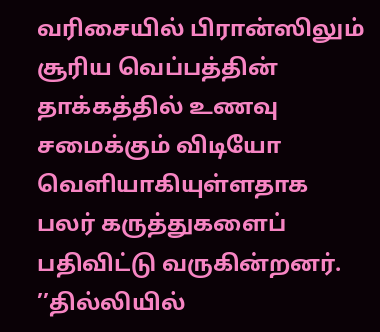வரிசையில் பிரான்ஸிலும் சூரிய வெப்பத்தின் தாக்கத்தில் உணவு சமைக்கும் விடியோ வெளியாகியுள்ளதாக பலர் கருத்துகளைப் பதிவிட்டு வருகின்றனர்.
’’தில்லியில்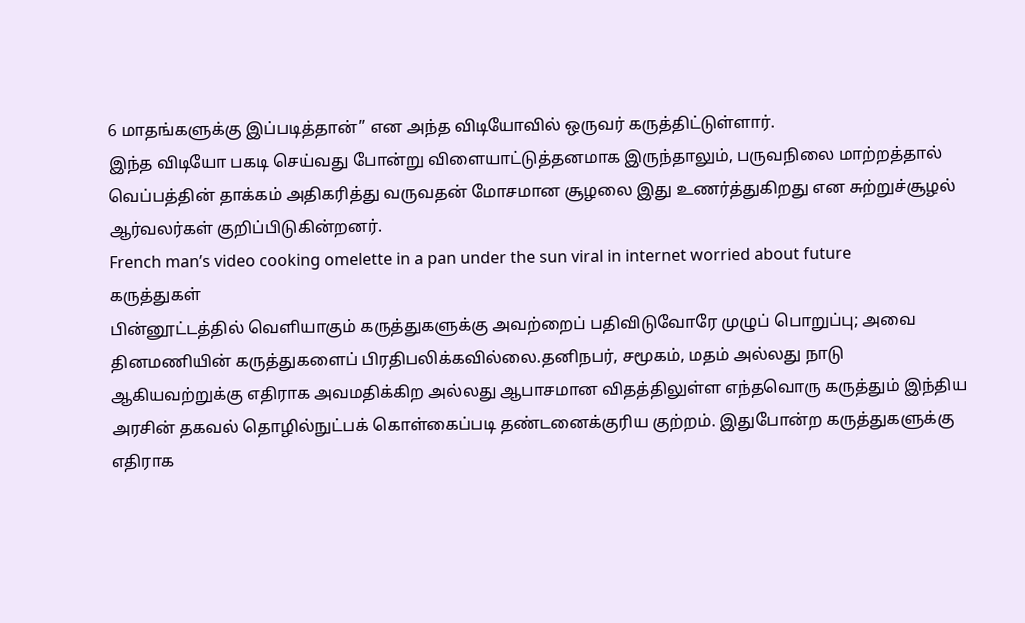6 மாதங்களுக்கு இப்படித்தான்’’ என அந்த விடியோவில் ஒருவர் கருத்திட்டுள்ளார்.
இந்த விடியோ பகடி செய்வது போன்று விளையாட்டுத்தனமாக இருந்தாலும், பருவநிலை மாற்றத்தால் வெப்பத்தின் தாக்கம் அதிகரித்து வருவதன் மோசமான சூழலை இது உணர்த்துகிறது என சுற்றுச்சூழல் ஆர்வலர்கள் குறிப்பிடுகின்றனர்.
French man’s video cooking omelette in a pan under the sun viral in internet worried about future
கருத்துகள்
பின்னூட்டத்தில் வெளியாகும் கருத்துகளுக்கு அவற்றைப் பதிவிடுவோரே முழுப் பொறுப்பு; அவை தினமணியின் கருத்துகளைப் பிரதிபலிக்கவில்லை.தனிநபர், சமூகம், மதம் அல்லது நாடு ஆகியவற்றுக்கு எதிராக அவமதிக்கிற அல்லது ஆபாசமான விதத்திலுள்ள எந்தவொரு கருத்தும் இந்திய அரசின் தகவல் தொழில்நுட்பக் கொள்கைப்படி தண்டனைக்குரிய குற்றம். இதுபோன்ற கருத்துகளுக்கு எதிராக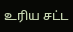உரிய சட்ட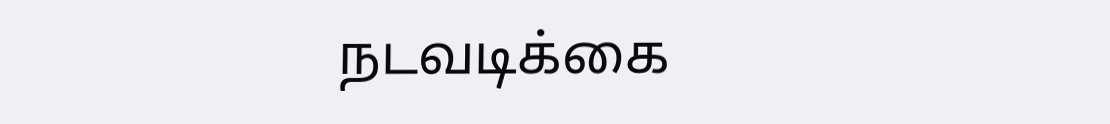நடவடிக்கை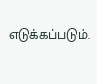எடுக்கப்படும்.